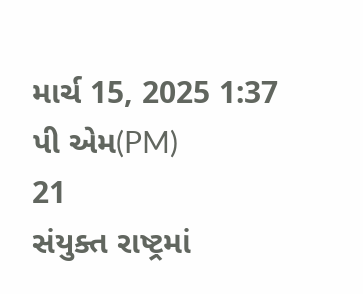માર્ચ 15, 2025 1:37 પી એમ(PM)
21
સંયુક્ત રાષ્ટ્રમાં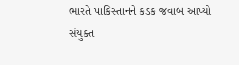ભારતે પાકિસ્તાનને કડક જવાબ આપ્યો
સંયુક્ત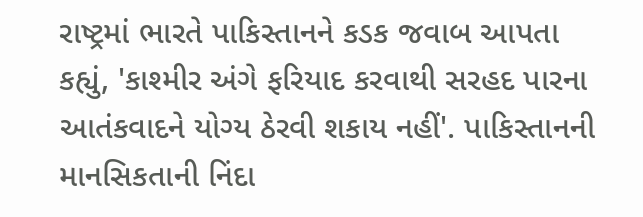રાષ્ટ્રમાં ભારતે પાકિસ્તાનને કડક જવાબ આપતા કહ્યું, 'કાશ્મીર અંગે ફરિયાદ કરવાથી સરહદ પારના આતંકવાદને યોગ્ય ઠેરવી શકાય નહીં'. પાકિસ્તાનની માનસિકતાની નિંદા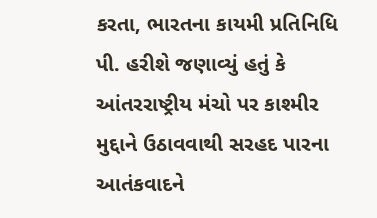કરતા, ભારતના કાયમી પ્રતિનિધિ પી. હરીશે જણાવ્યું હતું કે આંતરરાષ્ટ્રીય મંચો પર કાશ્મીર મુદ્દાને ઉઠાવવાથી સરહદ પારના આતંકવાદને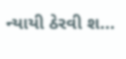ન્યાયી ઠેરવી શ...